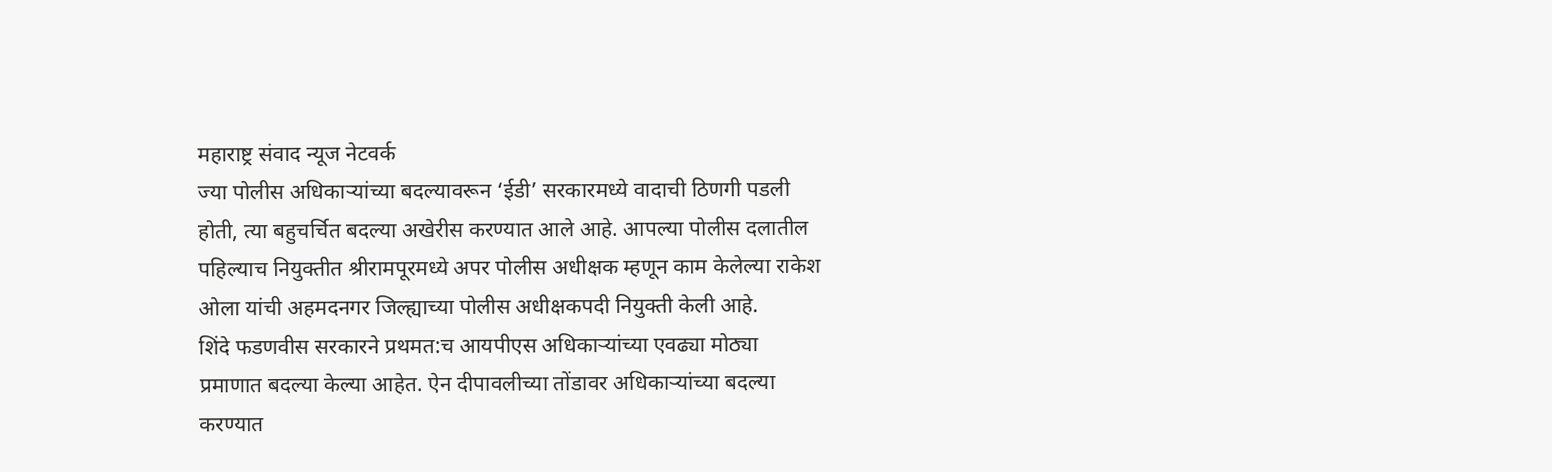महाराष्ट्र संवाद न्यूज नेटवर्क
ज्या पोलीस अधिकाऱ्यांच्या बदल्यावरून ‘ईडी’ सरकारमध्ये वादाची ठिणगी पडली होती, त्या बहुचर्चित बदल्या अखेरीस करण्यात आले आहे. आपल्या पोलीस दलातील पहिल्याच नियुक्तीत श्रीरामपूरमध्ये अपर पोलीस अधीक्षक म्हणून काम केलेल्या राकेश ओला यांची अहमदनगर जिल्ह्याच्या पोलीस अधीक्षकपदी नियुक्ती केली आहे.
शिंदे फडणवीस सरकारने प्रथमत:च आयपीएस अधिकाऱ्यांच्या एवढ्या मोठ्या प्रमाणात बदल्या केल्या आहेत. ऐन दीपावलीच्या तोंडावर अधिकाऱ्यांच्या बदल्या करण्यात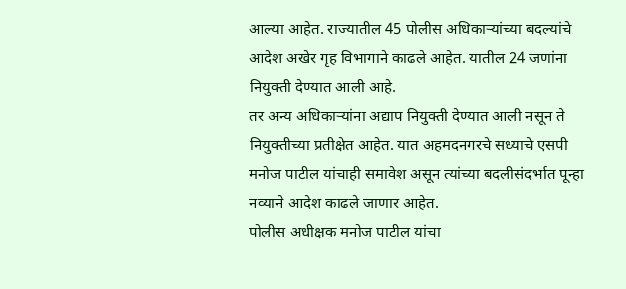आल्या आहेत. राज्यातील 45 पोलीस अधिकाऱ्यांच्या बदल्यांचे आदेश अखेर गृह विभागाने काढले आहेत. यातील 24 जणांना नियुक्ती देण्यात आली आहे.
तर अन्य अधिकाऱ्यांना अद्याप नियुक्ती देण्यात आली नसून ते नियुक्तीच्या प्रतीक्षेत आहेत. यात अहमदनगरचे सध्याचे एसपी मनोज पाटील यांचाही समावेश असून त्यांच्या बदलीसंदर्भात पून्हा नव्याने आदेश काढले जाणार आहेत.
पोलीस अधीक्षक मनोज पाटील यांचा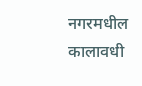नगरमधील कालावधी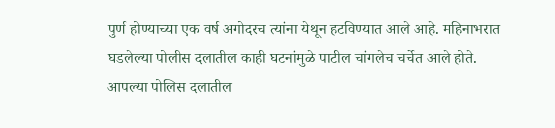पुर्ण होण्याच्या एक वर्ष अगोदरच त्यांना येथून हटविण्यात आले आहे. महिनाभरात घडलेल्या पोलीस दलातील काही घटनांमुळे पाटील चांगलेच चर्चेत आले होते. आपल्या पोलिस दलातील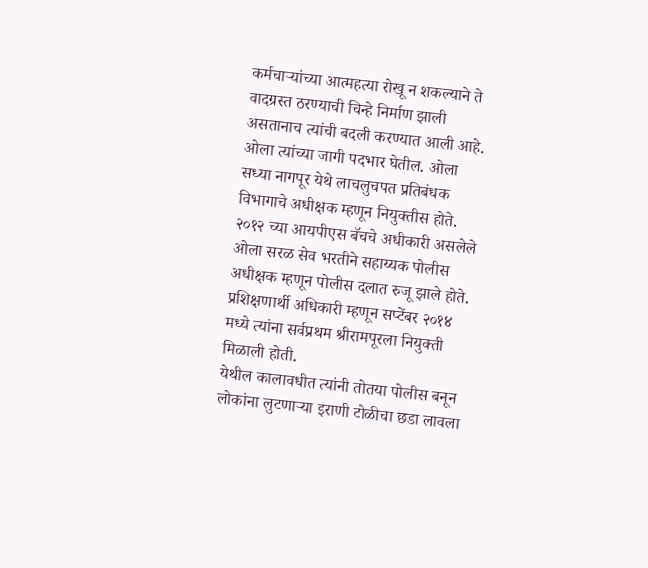कर्मचाऱ्यांच्या आत्महत्या रोखू न शकल्याने ते वादग्रस्त ठरण्याची चिन्हे निर्माण झाली असतानाच त्यांची बदली करण्यात आली आहे. ओला त्यांच्या जागी पदभार घेतील. ओला सध्या नागपूर येथे लाचलुचपत प्रतिबंधक विभागाचे अधीक्षक म्हणून नियुक्तीस होते.
२०१२ च्या आयपीएस बॅचचे अधीकारी असलेले ओला सरळ सेव भरतीने सहाय्यक पोलीस अधीक्षक म्हणून पोलीस दलात रुजू झाले होते. प्रशिक्षणार्थी अधिकारी म्हणून सप्टेंबर २०१४ मध्ये त्यांना सर्वप्रथम श्रीरामपूरला नियुक्ती मिळाली होती.
येथील कालावधीत त्यांनी तोतया पोलीस बनून लोकांना लुटणाऱ्या इराणी टोळीचा छडा लावला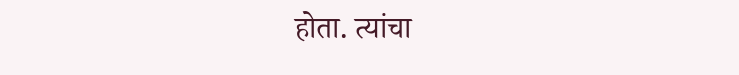होता. त्यांचा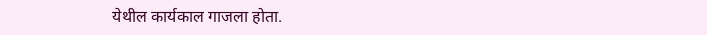येथील कार्यकाल गाजला होता.